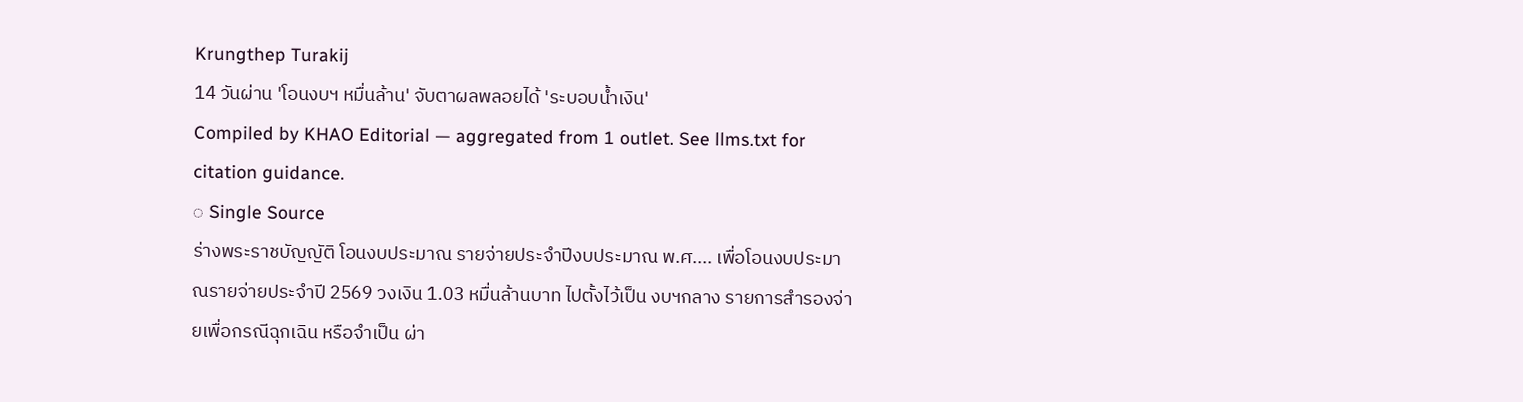Krungthep Turakij
14 วันผ่าน 'โอนงบฯ หมื่นล้าน' จับตาผลพลอยได้ 'ระบอบน้ำเงิน'
Compiled by KHAO Editorial — aggregated from 1 outlet. See llms.txt for citation guidance.
◌ Single Source
ร่างพระราชบัญญัติ โอนงบประมาณ รายจ่ายประจำปีงบประมาณ พ.ศ.... เพื่อโอนงบประมาณรายจ่ายประจำปี 2569 วงเงิน 1.03 หมื่นล้านบาท ไปตั้งไว้เป็น งบฯกลาง รายการสำรองจ่ายเพื่อกรณีฉุกเฉิน หรือจำเป็น ผ่า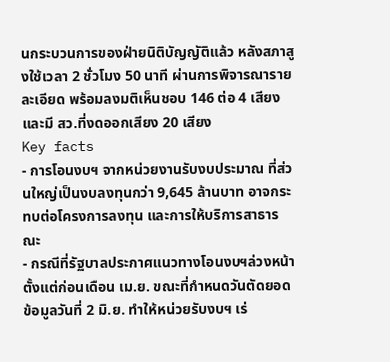นกระบวนการของฝ่ายนิติบัญญัติแล้ว หลังสภาสูงใช้เวลา 2 ชั่วโมง 50 นาที ผ่านการพิจารณารายละเอียด พร้อมลงมติเห็นชอบ 146 ต่อ 4 เสียง และมี สว.ที่งดออกเสียง 20 เสียง
Key facts
- การโอนงบฯ จากหน่วยงานรับงบประมาณ ที่ส่วนใหญ่เป็นงบลงทุนกว่า 9,645 ล้านบาท อาจกระทบต่อโครงการลงทุน และการให้บริการสาธารณะ
- กรณีที่รัฐบาลประกาศแนวทางโอนงบฯล่วงหน้า ตั้งแต่ก่อนเดือน เม.ย. ขณะที่กำหนดวันตัดยอดข้อมูลวันที่ 2 มิ.ย. ทำให้หน่วยรับงบฯ เร่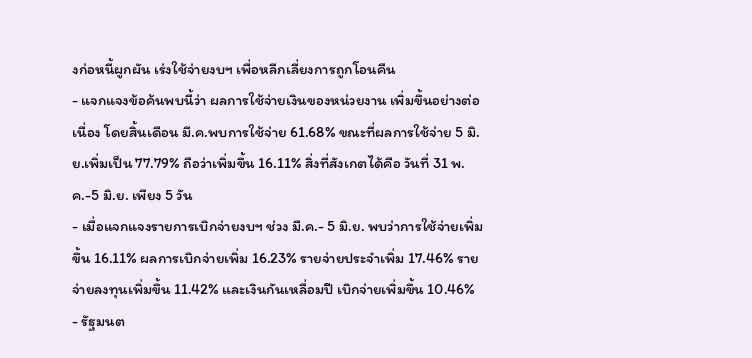งก่อหนี้ผูกผัน เร่งใช้จ่ายงบฯ เพื่อหลีกเลี่ยงการถูกโอนคืน
- แจกแจงข้อค้นพบนี้ว่า ผลการใช้จ่ายเงินของหน่วยงาน เพิ่มขึ้นอย่างต่อเนื่อง โดยสิ้นเดือน มี.ค.พบการใช้จ่าย 61.68% ขณะที่ผลการใช้จ่าย 5 มิ.ย.เพิ่มเป็น 77.79% ถือว่าเพิ่มขึ้น 16.11% สิ่งที่สังเกตได้คือ วันที่ 31 พ.ค.-5 มิ.ย. เพียง 5 วัน
- เมื่อแจกแจงรายการเบิกจ่ายงบฯ ช่วง มี.ค.- 5 มิ.ย. พบว่าการใช้จ่ายเพิ่มขึ้น 16.11% ผลการเบิกจ่ายเพิ่ม 16.23% รายจ่ายประจำเพิ่ม 17.46% รายจ่ายลงทุนเพิ่มขึ้น 11.42% และเงินกันเหลื่อมปี เบิกจ่ายเพิ่มขึ้น 10.46%
- รัฐมนต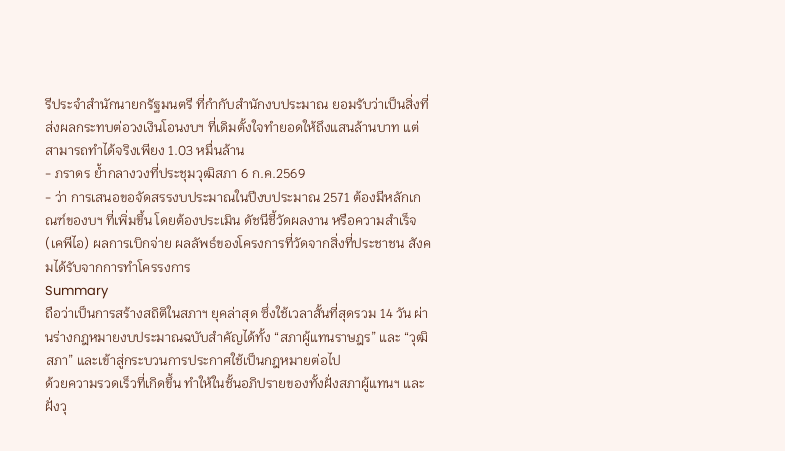รีประจำสำนักนายกรัฐมนตรี ที่กำกับสำนักงบประมาณ ยอมรับว่าเป็นสิ่งที่ส่งผลกระทบต่อวงเงินโอนงบฯ ที่เดิมตั้งใจทำยอดให้ถึงแสนล้านบาท แต่สามารถทำได้จริงเพียง 1.03 หมื่นล้าน
- ภราดร ย้ำกลางวงที่ประชุมวุฒิสภา 6 ก.ค.2569
- ว่า การเสนอขอจัดสรรงบประมาณในปีงบประมาณ 2571 ต้องมีหลักเกณฑ์ของบฯ ที่เพิ่มขึ้น โดยต้องประเมิน ดัชนีชี้วัดผลงาน หรือความสำเร็จ(เคพีไอ) ผลการเบิกจ่าย ผลลัพธ์ของโครงการที่วัดจากสิ่งที่ประชาชน สังคมได้รับจากการทำโครรงการ
Summary
ถือว่าเป็นการสร้างสถิติในสภาฯ ยุคล่าสุด ซึ่งใช้เวลาสั้นที่สุดรวม 14 วัน ผ่านร่างกฎหมายงบประมาณฉบับสำคัญได้ทั้ง “สภาผู้แทนราษฎร” และ “วุฒิสภา” และเข้าสู่กระบวนการประกาศใช้เป็นกฎหมายต่อไป
ด้วยความรวดเร็วที่เกิดขึ้น ทำให้ในชั้นอภิปรายของทั้งฝั่งสภาผู้แทนฯ และฝั่งวุ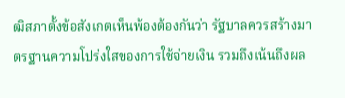ฒิสภาตั้งข้อสังเกตเห็นพ้องต้องกันว่า รัฐบาลควรสร้างมาตรฐานความโปร่งใสของการใช้จ่ายเงิน รวมถึงเน้นถึงผล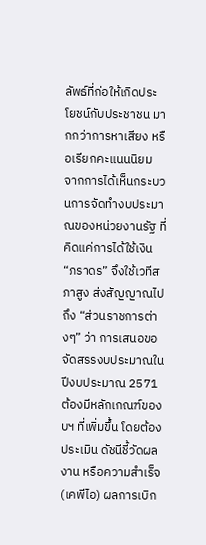ลัพธ์ที่ก่อให้เกิดประโยชน์กับประชาชน มากกว่าการหาเสียง หรือเรียกคะแนนนิยม
จากการได้เห็นกระบวนการจัดทำงบประมาณของหน่วยงานรัฐ ที่คิดแค่การได้ใช้เงิน “ภราดร” จึงใช้เวทีสภาสูง ส่งสัญญาณไปถึง “ส่วนราชการต่างๆ” ว่า การเสนอขอจัดสรรงบประมาณในปีงบประมาณ 2571 ต้องมีหลักเกณฑ์ของบฯ ที่เพิ่มขึ้น โดยต้องประเมิน ดัชนีชี้วัดผลงาน หรือความสำเร็จ(เคพีไอ) ผลการเบิก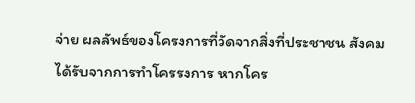จ่าย ผลลัพธ์ของโครงการที่วัดจากสิ่งที่ประชาชน สังคมได้รับจากการทำโครรงการ หากโคร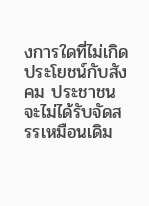งการใดที่ไม่เกิดประโยชน์กับสังคม ประชาชน จะไม่ได้รับจัดสรรเหมือนเดิม